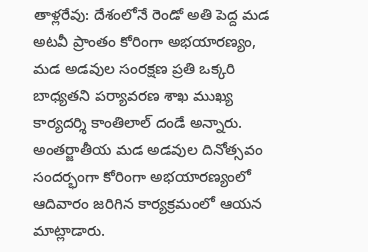తాళ్లరేవు: దేశంలోనే రెండో అతి పెద్ద మడ అటవీ ప్రాంతం కోరింగా అభయారణ్యం, మడ అడవుల సంరక్షణ ప్రతి ఒక్కరి బాధ్యతని పర్యావరణ శాఖ ముఖ్య కార్యదర్శి కాంతిలాల్ దండే అన్నారు. అంతర్జాతీయ మడ అడవుల దినోత్సవం సందర్భంగా కోరింగా అభయారణ్యంలో ఆదివారం జరిగిన కార్యక్రమంలో ఆయన మాట్లాడారు.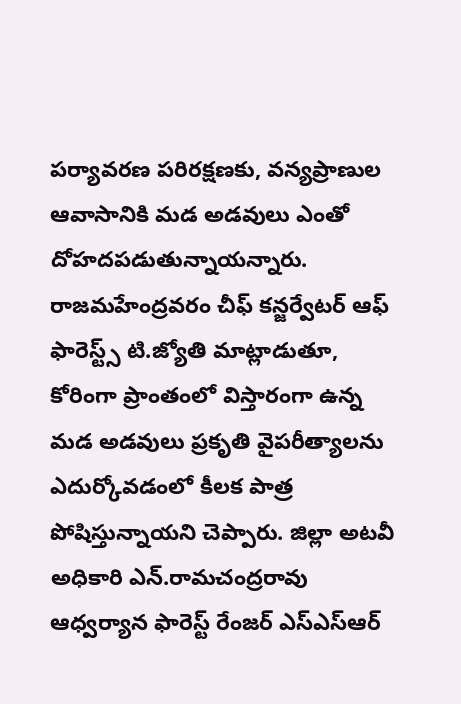పర్యావరణ పరిరక్షణకు, వన్యప్రాణుల ఆవాసానికి మడ అడవులు ఎంతో దోహదపడుతున్నాయన్నారు. రాజమహేంద్రవరం చీఫ్ కన్జర్వేటర్ ఆఫ్ ఫారెస్ట్స్ టి.జ్యోతి మాట్లాడుతూ, కోరింగా ప్రాంతంలో విస్తారంగా ఉన్న మడ అడవులు ప్రకృతి వైపరీత్యాలను ఎదుర్కోవడంలో కీలక పాత్ర పోషిస్తున్నాయని చెప్పారు. జిల్లా అటవీ అధికారి ఎన్.రామచంద్రరావు ఆధ్వర్యాన ఫారెస్ట్ రేంజర్ ఎస్ఎస్ఆర్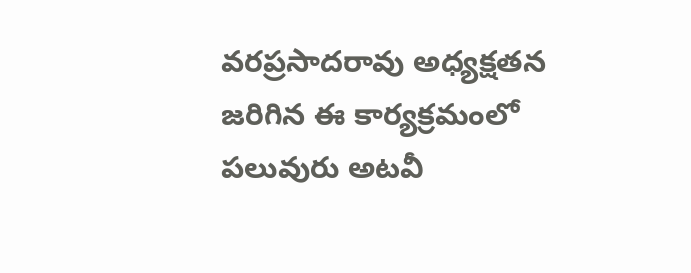వరప్రసాదరావు అధ్యక్షతన జరిగిన ఈ కార్యక్రమంలో పలువురు అటవీ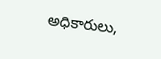అధికారులు,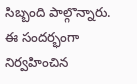సిబ్బంది పాల్గొన్నారు. ఈ సందర్భంగా నిర్వహించిన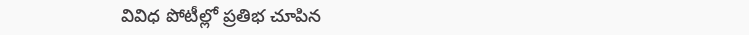వివిధ పోటీల్లో ప్రతిభ చూపిన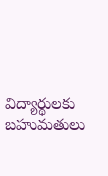విద్యార్థులకు బహుమతులు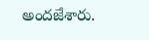అందజేశారు.